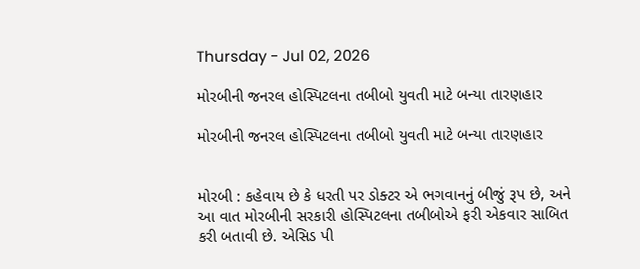Thursday - Jul 02, 2026

મોરબીની જનરલ હોસ્પિટલના તબીબો યુવતી માટે બન્યા તારણહાર

મોરબીની જનરલ હોસ્પિટલના તબીબો યુવતી માટે બન્યા તારણહાર


મોરબી : કહેવાય છે કે ધરતી પર ડોક્ટર એ ભગવાનનું બીજું રૂપ છે, અને આ વાત મોરબીની સરકારી હોસ્પિટલના તબીબોએ ફરી એકવાર સાબિત કરી બતાવી છે. એસિડ પી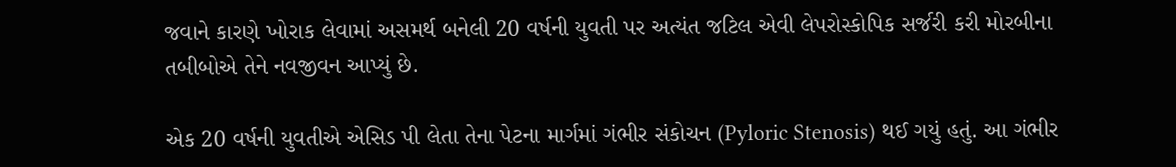જવાને કારણે ખોરાક લેવામાં અસમર્થ બનેલી 20 વર્ષની યુવતી પર અત્યંત જટિલ એવી લેપરોસ્કોપિક સર્જરી કરી મોરબીના તબીબોએ તેને નવજીવન આપ્યું છે.

એક 20 વર્ષની યુવતીએ એસિડ પી લેતા તેના પેટના માર્ગમાં ગંભીર સંકોચન (Pyloric Stenosis) થઈ ગયું હતું. આ ગંભીર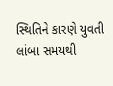સ્થિતિને કારણે યુવતી લાંબા સમયથી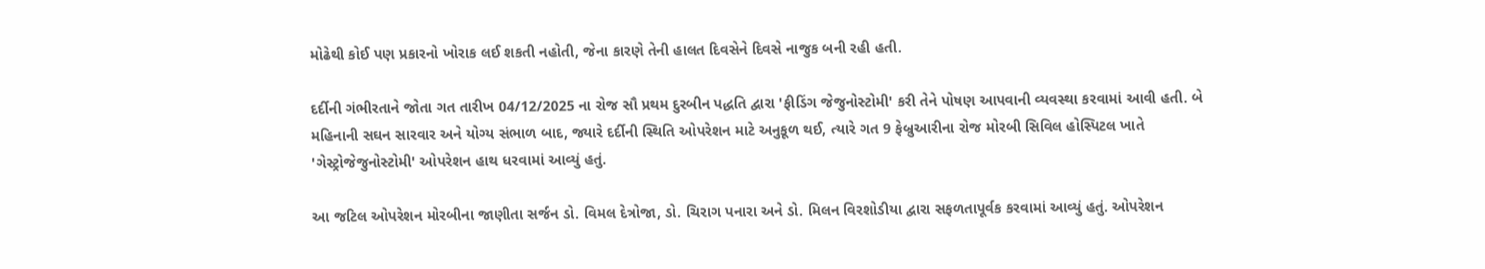મોઢેથી કોઈ પણ પ્રકારનો ખોરાક લઈ શકતી નહોતી, જેના કારણે તેની હાલત દિવસેને દિવસે નાજુક બની રહી હતી.

દર્દીની ગંભીરતાને જોતા ગત તારીખ 04/12/2025 ના રોજ સૌ પ્રથમ દુરબીન પદ્ધતિ દ્વારા 'ફીડિંગ જેજુનોસ્ટોમી' કરી તેને પોષણ આપવાની વ્યવસ્થા કરવામાં આવી હતી. બે મહિનાની સઘન સારવાર અને યોગ્ય સંભાળ બાદ, જ્યારે દર્દીની સ્થિતિ ઓપરેશન માટે અનુકૂળ થઈ, ત્યારે ગત 9 ફેબ્રુઆરીના રોજ મોરબી સિવિલ હોસ્પિટલ ખાતે 'ગેસ્ટ્રોજેજુનોસ્ટોમી' ઓપરેશન હાથ ધરવામાં આવ્યું હતું.

આ જટિલ ઓપરેશન મોરબીના જાણીતા સર્જન ડો. વિમલ દેત્રોજા, ડો. ચિરાગ પનારા અને ડો. મિલન વિરશોડીયા દ્વારા સફળતાપૂર્વક કરવામાં આવ્યું હતું. ઓપરેશન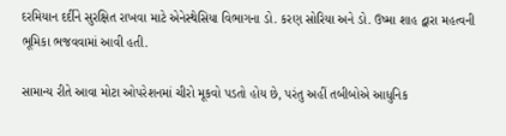દરમિયાન દર્દીને સુરક્ષિત રાખવા માટે એનેસ્થેસિયા વિભાગના ડો. કરણ સોરિયા અને ડો. ઉષ્મા શાહ દ્વારા મહત્વની ભૂમિકા ભજવવામાં આવી હતી.

સામાન્ય રીતે આવા મોટા ઓપરેશનમાં ચીરો મૂકવો પડતો હોય છે, પરંતુ અહીં તબીબોએ આધુનિક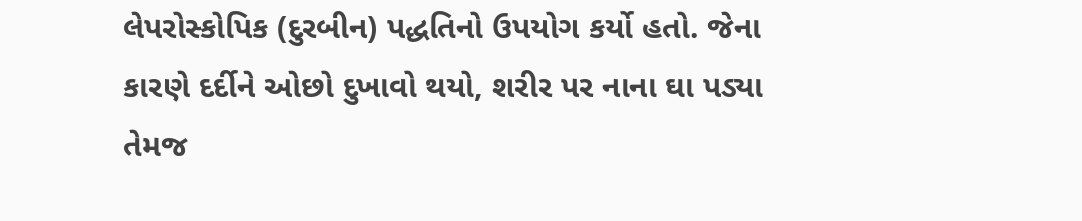લેપરોસ્કોપિક (દુરબીન) પદ્ધતિનો ઉપયોગ કર્યો હતો. જેના કારણે દર્દીને ઓછો દુખાવો થયો, શરીર પર નાના ઘા પડ્યા તેમજ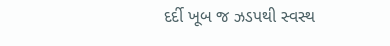દર્દી ખૂબ જ ઝડપથી સ્વસ્થ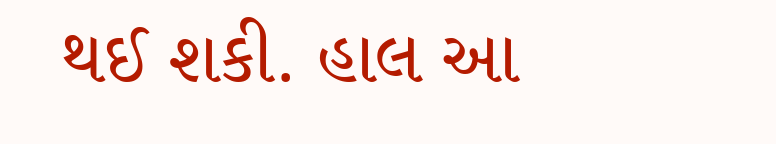થઈ શકી. હાલ આ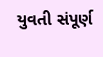યુવતી સંપૂર્ણ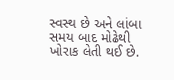સ્વસ્થ છે અને લાંબા સમય બાદ મોઢેથી ખોરાક લેતી થઈ છે.